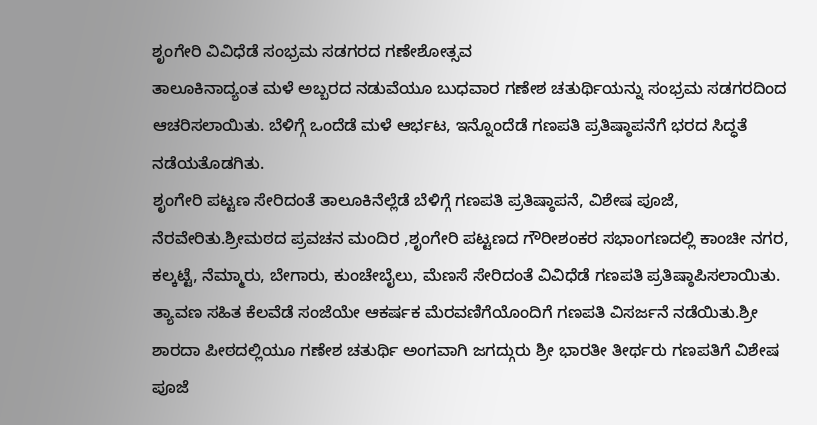ಶೃಂಗೇರಿ ವಿವಿಧೆಡೆ ಸಂಭ್ರಮ ಸಡಗರದ ಗಣೇಶೋತ್ಸವ
ತಾಲೂಕಿನಾದ್ಯಂತ ಮಳೆ ಅಬ್ಬರದ ನಡುವೆಯೂ ಬುಧವಾರ ಗಣೇಶ ಚತುರ್ಥಿಯನ್ನು ಸಂಭ್ರಮ ಸಡಗರದಿಂದ ಆಚರಿಸಲಾಯಿತು. ಬೆಳಿಗ್ಗೆ ಒಂದೆಡೆ ಮಳೆ ಆರ್ಭಟ, ಇನ್ನೊಂದೆಡೆ ಗಣಪತಿ ಪ್ರತಿಷ್ಠಾಪನೆಗೆ ಭರದ ಸಿದ್ಧತೆ ನಡೆಯತೊಡಗಿತು.
ಶೃಂಗೇರಿ ಪಟ್ಟಣ ಸೇರಿದಂತೆ ತಾಲೂಕಿನೆಲ್ಲೆಡೆ ಬೆಳಿಗ್ಗೆ ಗಣಪತಿ ಪ್ರತಿಷ್ಠಾಪನೆ, ವಿಶೇಷ ಪೂಜೆ, ನೆರವೇರಿತು.ಶ್ರೀಮಠದ ಪ್ರವಚನ ಮಂದಿರ ,ಶೃಂಗೇರಿ ಪಟ್ಟಣದ ಗೌರೀಶಂಕರ ಸಭಾಂಗಣದಲ್ಲಿ ಕಾಂಚೀ ನಗರ, ಕಲ್ಕಟ್ಟೆ, ನೆಮ್ಮಾರು, ಬೇಗಾರು, ಕುಂಚೇಬೈಲು, ಮೆಣಸೆ ಸೇರಿದಂತೆ ವಿವಿಧೆಡೆ ಗಣಪತಿ ಪ್ರತಿಷ್ಠಾಪಿಸಲಾಯಿತು. ತ್ಯಾವಣ ಸಹಿತ ಕೆಲವೆಡೆ ಸಂಜೆಯೇ ಆಕರ್ಷಕ ಮೆರವಣಿಗೆಯೊಂದಿಗೆ ಗಣಪತಿ ವಿಸರ್ಜನೆ ನಡೆಯಿತು.ಶ್ರೀ ಶಾರದಾ ಪೀಠದಲ್ಲಿಯೂ ಗಣೇಶ ಚತುರ್ಥಿ ಅಂಗವಾಗಿ ಜಗದ್ಗುರು ಶ್ರೀ ಭಾರತೀ ತೀರ್ಥರು ಗಣಪತಿಗೆ ವಿಶೇಷ ಪೂಜೆ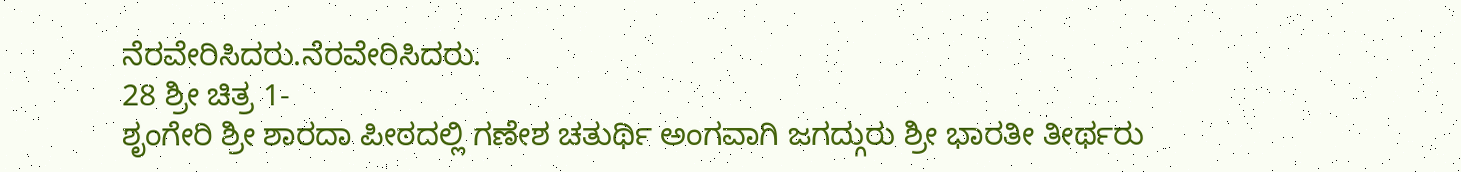ನೆರವೇರಿಸಿದರು.ನೆರವೇರಿಸಿದರು.
28 ಶ್ರೀ ಚಿತ್ರ 1-
ಶೃಂಗೇರಿ ಶ್ರೀ ಶಾರದಾ ಪೀಠದಲ್ಲಿ ಗಣೇಶ ಚತುರ್ಥಿ ಅಂಗವಾಗಿ ಜಗದ್ಗುರು ಶ್ರೀ ಭಾರತೀ ತೀರ್ಥರು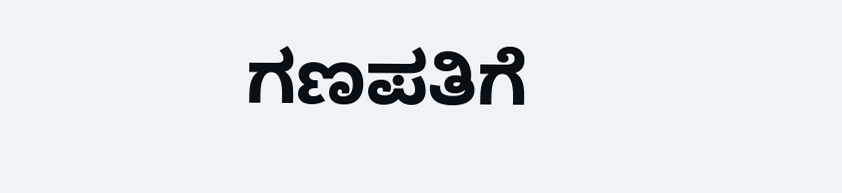ಗಣಪತಿಗೆ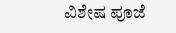ವಿಶೇಷ ಪೂಜೆ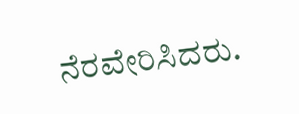ನೆರವೇರಿಸಿದರು.